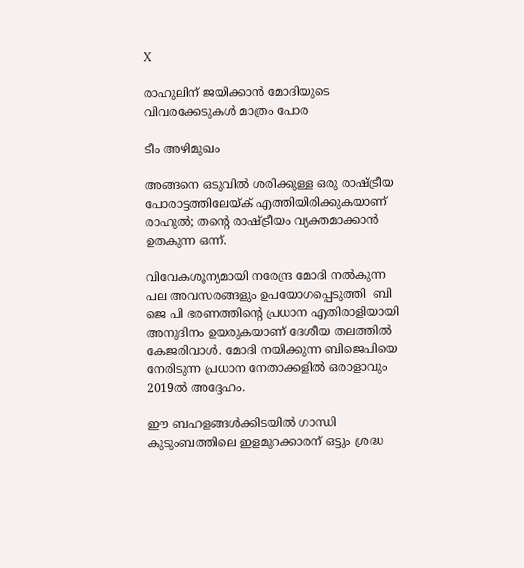X

രാഹുലിന് ജയിക്കാന്‍ മോദിയുടെ വിവരക്കേടുകള്‍ മാത്രം പോര

ടീം അഴിമുഖം

അങ്ങനെ ഒടുവില്‍ ശരിക്കുള്ള ഒരു രാഷ്ട്രീയ പോരാട്ടത്തിലേയ്ക് എത്തിയിരിക്കുകയാണ് രാഹുല്‍; തന്‍റെ രാഷ്ട്രീയം വ്യക്തമാക്കാന്‍ ഉതകുന്ന ഒന്ന്.

വിവേകശൂന്യമായി നരേന്ദ്ര മോദി നല്‍കുന്ന പല അവസരങ്ങളും ഉപയോഗപ്പെടുത്തി  ബി ജെ പി ഭരണത്തിന്‍റെ പ്രധാന എതിരാളിയായി അനുദിനം ഉയരുകയാണ് ദേശീയ തലത്തില്‍ കേജരിവാള്‍. മോദി നയിക്കുന്ന ബി‌ജെ‌പിയെ നേരിടുന്ന പ്രധാന നേതാക്കളില്‍ ഒരാളാവും 2019ല്‍ അദ്ദേഹം.

ഈ ബഹളങ്ങള്‍ക്കിടയില്‍ ഗാന്ധി കുടുംബത്തിലെ ഇളമുറക്കാരന് ഒട്ടും ശ്രദ്ധ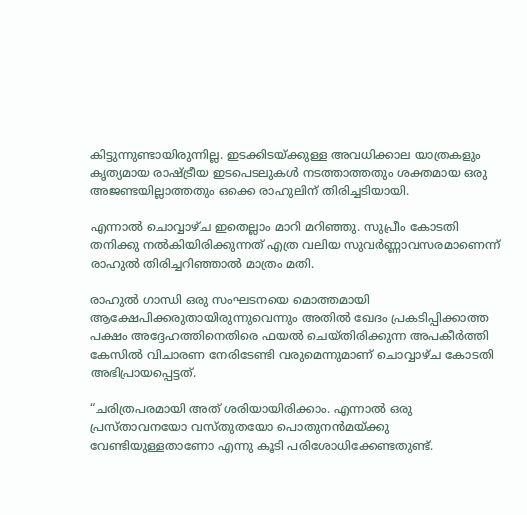കിട്ടുന്നുണ്ടായിരുന്നില്ല. ഇടക്കിടയ്ക്കുള്ള അവധിക്കാല യാത്രകളും കൃത്യമായ രാഷ്ട്രീയ ഇടപെടലുകള്‍ നടത്താത്തതും ശക്തമായ ഒരു അജണ്ടയില്ലാത്തതും ഒക്കെ രാഹുലിന് തിരിച്ചടിയായി.

എന്നാല്‍ ചൊവ്വാഴ്ച ഇതെല്ലാം മാറി മറിഞ്ഞു. സുപ്രീം കോടതി തനിക്കു നല്‍കിയിരിക്കുന്നത് എത്ര വലിയ സുവര്‍ണ്ണാവസരമാണെന്ന് രാഹുല്‍ തിരിച്ചറിഞ്ഞാല്‍ മാത്രം മതി.

രാഹുല്‍ ഗാന്ധി ഒരു സംഘടനയെ മൊത്തമായി ആക്ഷേപിക്കരുതായിരുന്നുവെന്നും അതില്‍ ഖേദം പ്രകടിപ്പിക്കാത്ത പക്ഷം അദ്ദേഹത്തിനെതിരെ ഫയല്‍ ചെയ്തിരിക്കുന്ന അപകീര്‍ത്തി കേസില്‍ വിചാരണ നേരിടേണ്ടി വരുമെന്നുമാണ് ചൊവ്വാഴ്ച കോടതി അഭിപ്രായപ്പെട്ടത്.

“ചരിത്രപരമായി അത് ശരിയായിരിക്കാം. എന്നാല്‍ ഒരു പ്രസ്താവനയോ വസ്തുതയോ പൊതുനന്‍മയ്ക്കു വേണ്ടിയുള്ളതാണോ എന്നു കൂടി പരിശോധിക്കേണ്ടതുണ്ട്.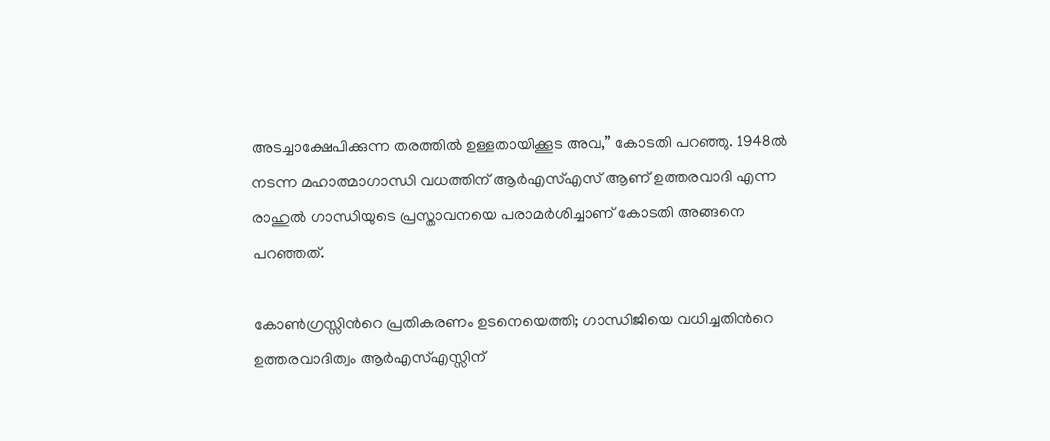അടച്ചാക്ഷേപിക്കുന്ന തരത്തില്‍ ഉള്ളതായിക്കൂട അവ,” കോടതി പറഞ്ഞു. 1948ല്‍ നടന്ന മഹാത്മാഗാന്ധി വധത്തിന് ആര്‍‌എസ്‌എസ് ആണ് ഉത്തരവാദി എന്ന രാഹുല്‍ ഗാന്ധിയുടെ പ്രസ്താവനയെ പരാമര്‍ശിച്ചാണ് കോടതി അങ്ങനെ പറഞ്ഞത്.

കോണ്‍ഗ്രസ്സിന്‍റെ പ്രതികരണം ഉടനെയെത്തി; ഗാന്ധിജിയെ വധിച്ചതിന്‍റെ ഉത്തരവാദിത്വം ആര്‍‌എസ്‌എസ്സിന്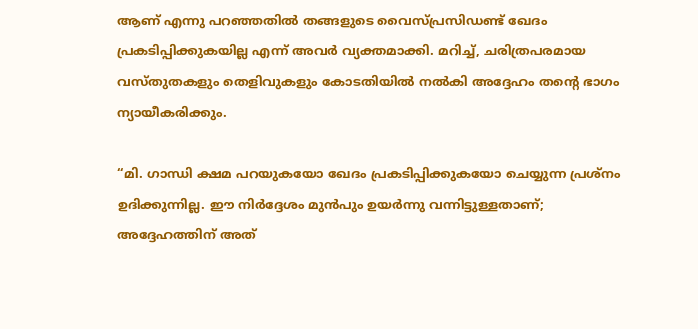ആണ് എന്നു പറഞ്ഞതില്‍ തങ്ങളുടെ വൈസ്പ്രസിഡണ്ട് ഖേദം പ്രകടിപ്പിക്കുകയില്ല എന്ന് അവര്‍ വ്യക്തമാക്കി. മറിച്ച്, ചരിത്രപരമായ വസ്തുതകളും തെളിവുകളും കോടതിയില്‍ നല്‍കി അദ്ദേഹം തന്‍റെ ഭാഗം ന്യായീകരിക്കും.

“മി. ഗാന്ധി ക്ഷമ പറയുകയോ ഖേദം പ്രകടിപ്പിക്കുകയോ ചെയ്യുന്ന പ്രശ്നം ഉദിക്കുന്നില്ല. ഈ നിര്‍ദ്ദേശം മുന്‍പും ഉയര്‍ന്നു വന്നിട്ടുള്ളതാണ്; അദ്ദേഹത്തിന് അത്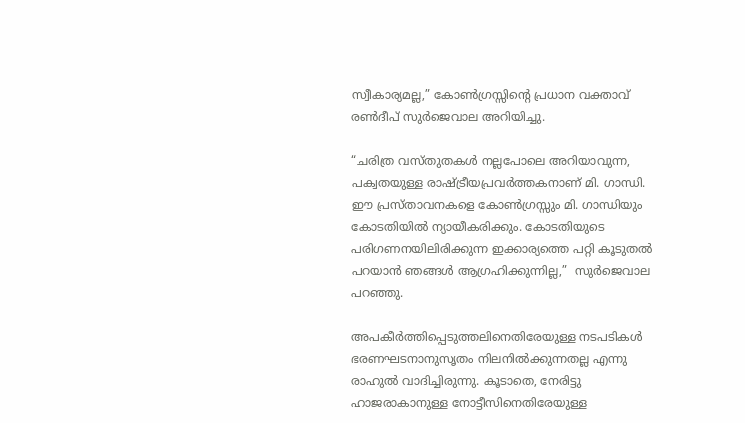സ്വീകാര്യമല്ല,” കോണ്‍ഗ്രസ്സിന്‍റെ പ്രധാന വക്താവ് രണ്‍ദീപ് സുര്‍ജെവാല അറിയിച്ചു.

“ചരിത്ര വസ്തുതകള്‍ നല്ലപോലെ അറിയാവുന്ന, പക്വതയുള്ള രാഷ്ട്രീയപ്രവര്‍ത്തകനാണ് മി. ഗാന്ധി. ഈ പ്രസ്താവനകളെ കോണ്‍ഗ്രസ്സും മി. ഗാന്ധിയും കോടതിയില്‍ ന്യായീകരിക്കും. കോടതിയുടെ പരിഗണനയിലിരിക്കുന്ന ഇക്കാര്യത്തെ പറ്റി കൂടുതല്‍ പറയാന്‍ ഞങ്ങള്‍ ആഗ്രഹിക്കുന്നില്ല,”  സുര്‍ജെവാല  പറഞ്ഞു.

അപകീര്‍ത്തിപ്പെടുത്തലിനെതിരേയുള്ള നടപടികള്‍ ഭരണഘടനാനുസൃതം നിലനില്‍ക്കുന്നതല്ല എന്നു രാഹുല്‍ വാദിച്ചിരുന്നു. കൂടാതെ, നേരിട്ടു ഹാജരാകാനുള്ള നോട്ടീസിനെതിരേയുള്ള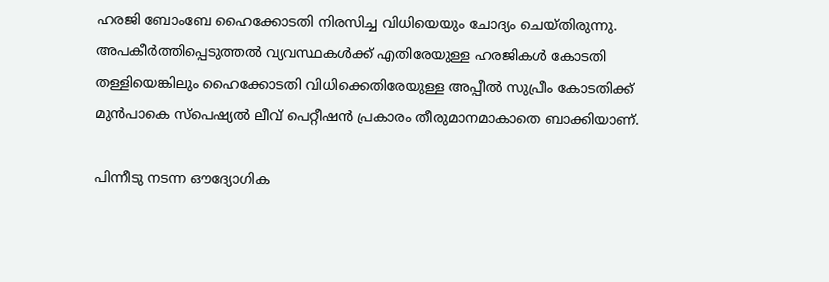ഹരജി ബോംബേ ഹൈക്കോടതി നിരസിച്ച വിധിയെയും ചോദ്യം ചെയ്തിരുന്നു. അപകീര്‍ത്തിപ്പെടുത്തല്‍ വ്യവസ്ഥകള്‍ക്ക് എതിരേയുള്ള ഹരജികള്‍ കോടതി തള്ളിയെങ്കിലും ഹൈക്കോടതി വിധിക്കെതിരേയുള്ള അപ്പീല്‍ സുപ്രീം കോടതിക്ക് മുന്‍പാകെ സ്പെഷ്യല്‍ ലീവ് പെറ്റീഷന്‍ പ്രകാരം തീരുമാനമാകാതെ ബാക്കിയാണ്.

പിന്നീടു നടന്ന ഔദ്യോഗിക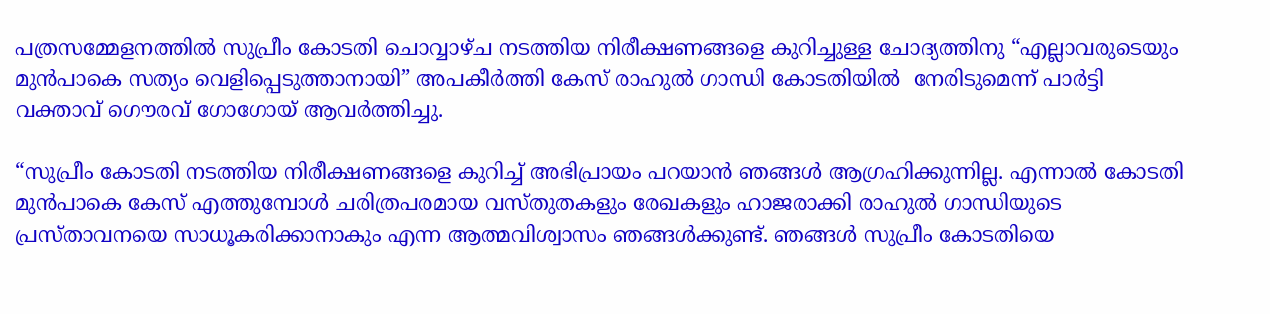പത്രസമ്മേളനത്തില്‍ സുപ്രീം കോടതി ചൊവ്വാഴ്ച നടത്തിയ നിരീക്ഷണങ്ങളെ കുറിച്ചുള്ള ചോദ്യത്തിനു “എല്ലാവരുടെയും മുന്‍പാകെ സത്യം വെളിപ്പെടുത്താനായി” അപകീര്‍ത്തി കേസ് രാഹുല്‍ ഗാന്ധി കോടതിയില്‍  നേരിടുമെന്ന് പാര്‍ട്ടി വക്താവ് ഗൌരവ് ഗോഗോയ് ആവര്‍ത്തിച്ചു.

“സുപ്രീം കോടതി നടത്തിയ നിരീക്ഷണങ്ങളെ കുറിച്ച് അഭിപ്രായം പറയാന്‍ ഞങ്ങള്‍ ആഗ്രഹിക്കുന്നില്ല. എന്നാല്‍ കോടതി മുന്‍പാകെ കേസ് എത്തുമ്പോള്‍ ചരിത്രപരമായ വസ്തുതകളും രേഖകളും ഹാജരാക്കി രാഹുല്‍ ഗാന്ധിയുടെ പ്രസ്താവനയെ സാധൂകരിക്കാനാകും എന്ന ആത്മവിശ്വാസം ഞങ്ങള്‍ക്കുണ്ട്. ഞങ്ങള്‍ സുപ്രീം കോടതിയെ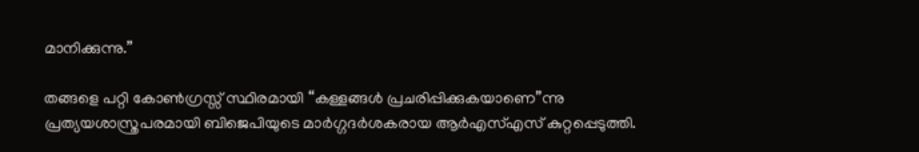മാനിക്കുന്നു.”

തങ്ങളെ പറ്റി കോണ്‍ഗ്രസ്സ് സ്ഥിരമായി “കള്ളങ്ങള്‍ പ്രചരിപ്പിക്കുകയാണെ”ന്നു പ്രത്യയശാസ്ത്രപരമായി ബി‌ജെ‌പിയുടെ മാര്‍ഗ്ഗദര്‍ശകരായ ആര്‍‌എസ്‌എസ് കുറ്റപ്പെടുത്തി.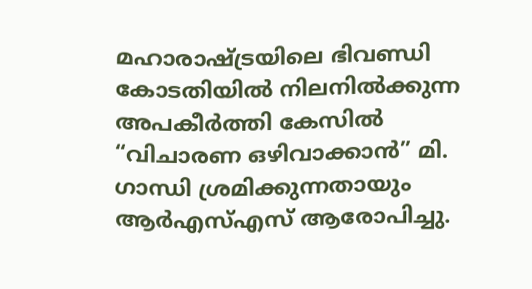മഹാരാഷ്ട്രയിലെ ഭിവണ്ഡി കോടതിയില്‍ നിലനില്‍ക്കുന്ന അപകീര്‍ത്തി കേസില്‍ “വിചാരണ ഒഴിവാക്കാന്‍” മി. ഗാന്ധി ശ്രമിക്കുന്നതായും ആര്‍‌എസ്‌എസ് ആരോപിച്ചു.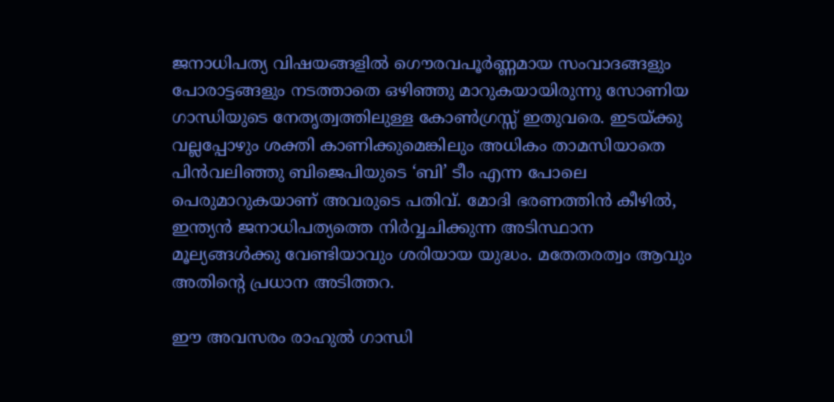ജനാധിപത്യ വിഷയങ്ങളില്‍ ഗൌരവപൂര്‍ണ്ണമായ സംവാദങ്ങളും പോരാട്ടങ്ങളും നടത്താതെ ഒഴിഞ്ഞു മാറുകയായിരുന്നു സോണിയ ഗാന്ധിയുടെ നേതൃത്വത്തിലുള്ള കോണ്‍ഗ്രസ്സ് ഇതുവരെ. ഇടയ്ക്കു വല്ലപ്പോഴും ശക്തി കാണിക്കുമെങ്കിലും അധികം താമസിയാതെ പിന്‍വലിഞ്ഞു ബി‌ജെ‌പിയുടെ ‘ബി’ ടീം എന്ന പോലെ പെരുമാറുകയാണ് അവരുടെ പതിവ്. മോദി ഭരണത്തിന്‍ കീഴില്‍, ഇന്ത്യന്‍ ജനാധിപത്യത്തെ നിര്‍വ്വചിക്കുന്ന അടിസ്ഥാന മൂല്യങ്ങള്‍ക്കു വേണ്ടിയാവും ശരിയായ യുദ്ധം. മതേതരത്വം ആവും അതിന്‍റെ പ്രധാന അടിത്തറ.

ഈ അവസരം രാഹുല്‍ ഗാന്ധി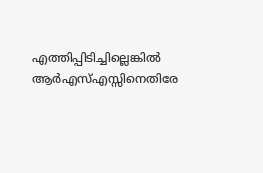എത്തിപ്പിടിച്ചില്ലെങ്കില്‍ ആര്‍‌എസ്എസ്സിനെതിരേ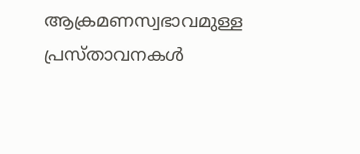ആക്രമണസ്വഭാവമുള്ള പ്രസ്താവനകള്‍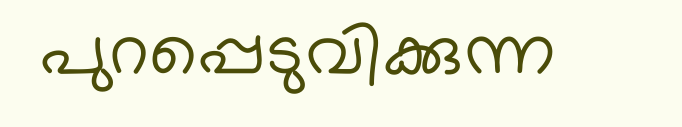പുറപ്പെടുവിക്കുന്ന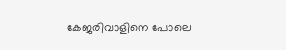കേജരിവാളിനെ പോലെ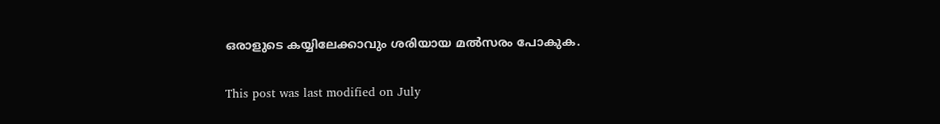ഒരാളുടെ കയ്യിലേക്കാവും ശരിയായ മല്‍സരം പോകുക.

This post was last modified on July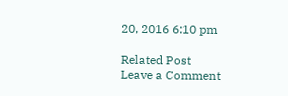20, 2016 6:10 pm

Related Post
Leave a Comment